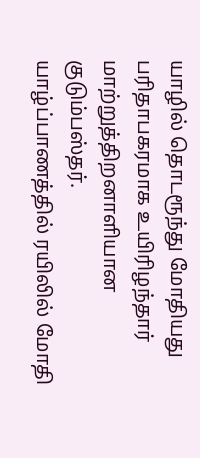யாழில் தொடரூந்து மோதியது பரிதாபகரமாக உயிரிழந்தார் மாற்றுத்திறனாளியான குடும்பஸ்தர்.
யாழ்ப்பாணத்தில் ரயிலில் மோதி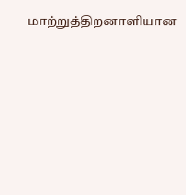மாற்றுத்திறனாளியான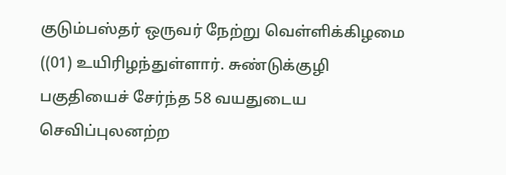குடும்பஸ்தர் ஒருவர் நேற்று வெள்ளிக்கிழமை ((01) உயிரிழந்துள்ளார். சுண்டுக்குழி பகுதியைச் சேர்ந்த 58 வயதுடைய செவிப்புலனற்ற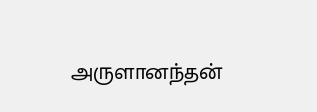அருளானந்தன்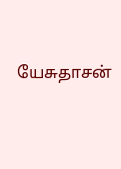யேசுதாசன்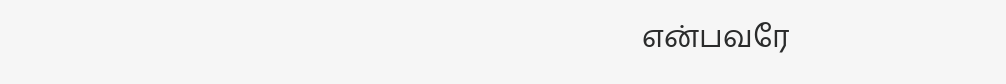என்பவரே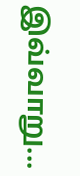இவ்வாறு...